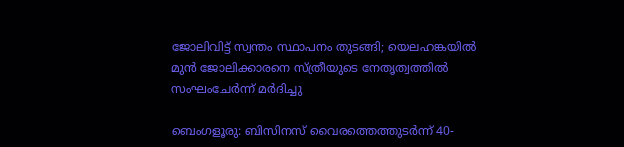ജോലിവിട്ട് സ്വന്തം സ്ഥാപനം തുടങ്ങി; യെലഹങ്കയില്‍ മുൻ ജോലിക്കാരനെ സ്ത്രീയുടെ നേതൃത്വത്തില്‍ സംഘംചേര്‍ന്ന് മര്‍ദിച്ചു

ബെംഗളൂരു: ബിസിനസ് വൈരത്തെത്തുടര്‍ന്ന് 40-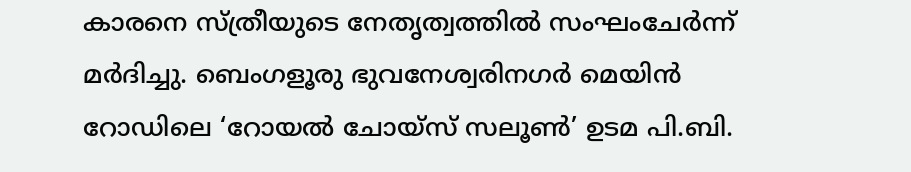കാരനെ സ്ത്രീയുടെ നേതൃത്വത്തില്‍ സംഘംചേര്‍ന്ന് മര്‍ദിച്ചു. ബെംഗളൂരു ഭുവനേശ്വരിനഗര്‍ മെയിന്‍ റോഡിലെ ‘റോയല്‍ ചോയ്‌സ് സലൂണ്‍’ ഉടമ പി.ബി.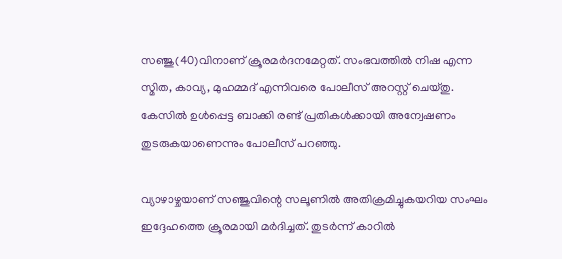സഞ്ജു(40)വിനാണ് ക്രൂരമര്‍ദനമേറ്റത്. സംഭവത്തില്‍ നിഷ എന്ന സ്മിത, കാവ്യ, മുഹമ്മദ് എന്നിവരെ പോലീസ് അറസ്റ്റ് ചെയ്തു. കേസില്‍ ഉള്‍പ്പെട്ട ബാക്കി രണ്ട് പ്രതികള്‍ക്കായി അന്വേഷണം തുടരുകയാണെന്നും പോലീസ് പറഞ്ഞു.

വ്യാഴാഴ്ചയാണ് സഞ്ജുവിന്റെ സലൂണില്‍ അതിക്രമിച്ചുകയറിയ സംഘം ഇദ്ദേഹത്തെ ക്രൂരമായി മര്‍ദിച്ചത്. തുടര്‍ന്ന് കാറില്‍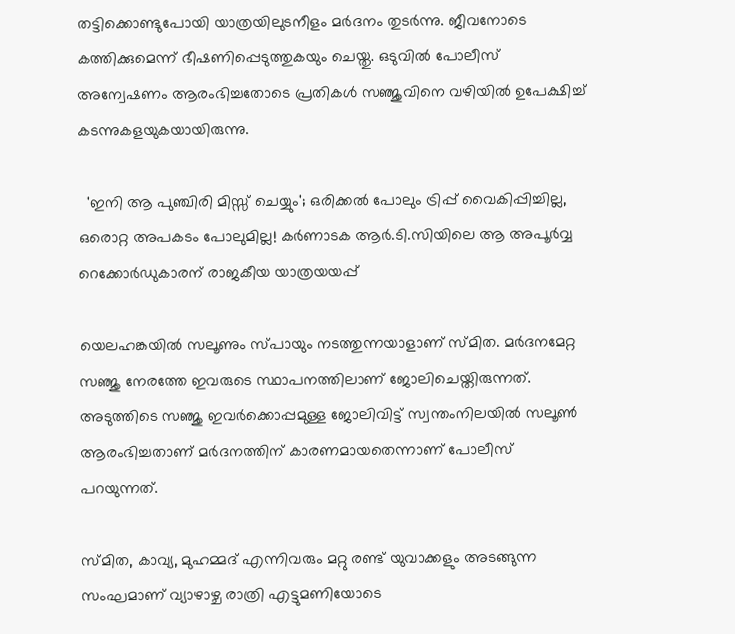തട്ടിക്കൊണ്ടുപോയി യാത്രയിലുടനീളം മര്‍ദനം തുടര്‍ന്നു. ജീവനോടെ കത്തിക്കുമെന്ന് ഭീഷണിപ്പെടുത്തുകയും ചെയ്തു. ഒടുവില്‍ പോലീസ് അന്വേഷണം ആരംഭിച്ചതോടെ പ്രതികള്‍ സഞ്ജുവിനെ വഴിയില്‍ ഉപേക്ഷിച്ച് കടന്നുകളയുകയായിരുന്നു.

  'ഇനി ആ പുഞ്ചിരി മിസ്സ് ചെയ്യും'; ഒരിക്കൽ പോലും ട്രിപ്പ് വൈകിപ്പിച്ചില്ല, ഒരൊറ്റ അപകടം പോലുമില്ല! കർണാടക ആർ.ടി.സിയിലെ ആ അപൂർവ്വ റെക്കോർഡുകാരന് രാജകീയ യാത്രയയപ്പ്

യെലഹങ്കയില്‍ സലൂണും സ്പായും നടത്തുന്നയാളാണ് സ്മിത. മര്‍ദനമേറ്റ സഞ്ജു നേരത്തേ ഇവരുടെ സ്ഥാപനത്തിലാണ് ജോലിചെയ്തിരുന്നത്. അടുത്തിടെ സഞ്ജു ഇവര്‍ക്കൊപ്പമുള്ള ജോലിവിട്ട് സ്വന്തംനിലയില്‍ സലൂണ്‍ ആരംഭിച്ചതാണ് മര്‍ദനത്തിന് കാരണമായതെന്നാണ് പോലീസ് പറയുന്നത്.

സ്മിത, കാവ്യ, മുഹമ്മദ് എന്നിവരും മറ്റു രണ്ട് യുവാക്കളും അടങ്ങുന്ന സംഘമാണ് വ്യാഴാഴ്ച രാത്രി എട്ടുമണിയോടെ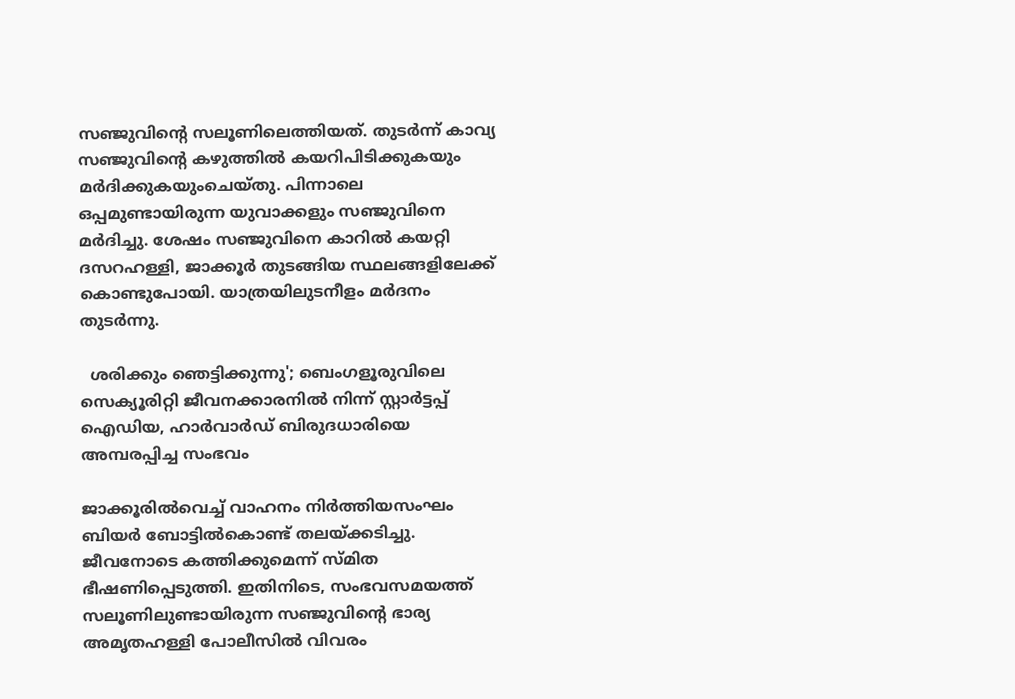സഞ്ജുവിന്റെ സലൂണിലെത്തിയത്. തുടര്‍ന്ന് കാവ്യ സഞ്ജുവിൻ്റെ കഴുത്തില്‍ കയറിപിടിക്കുകയും മര്‍ദിക്കുകയുംചെയ്തു. പിന്നാലെ ഒപ്പമുണ്ടായിരുന്ന യുവാക്കളും സഞ്ജുവിനെ മര്‍ദിച്ചു. ശേഷം സഞ്ജുവിനെ കാറില്‍ കയറ്റി ദസറഹള്ളി, ജാക്കൂര്‍ തുടങ്ങിയ സ്ഥലങ്ങളിലേക്ക് കൊണ്ടുപോയി. യാത്രയിലുടനീളം മര്‍ദനം തുടര്‍ന്നു.

  ശരിക്കും ഞെട്ടിക്കുന്നു'; ബെംഗളൂരുവിലെ സെക്യൂരിറ്റി ജീവനക്കാരനിൽ നിന്ന് സ്റ്റാർട്ടപ്പ് ഐഡിയ, ഹാർവാർഡ് ബിരുദധാരിയെ അമ്പരപ്പിച്ച സംഭവം

ജാക്കൂരില്‍വെച്ച് വാഹനം നിര്‍ത്തിയസംഘം ബിയര്‍ ബോട്ടില്‍കൊണ്ട് തലയ്ക്കടിച്ചു. ജീവനോടെ കത്തിക്കുമെന്ന് സ്മിത ഭീഷണിപ്പെടുത്തി. ഇതിനിടെ, സംഭവസമയത്ത് സലൂണിലുണ്ടായിരുന്ന സഞ്ജുവിന്റെ ഭാര്യ അമൃതഹള്ളി പോലീസില്‍ വിവരം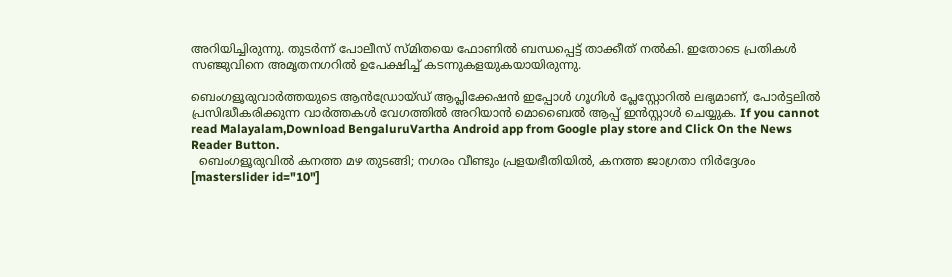അറിയിച്ചിരുന്നു. തുടര്‍ന്ന് പോലീസ് സ്മിതയെ ഫോണില്‍ ബന്ധപ്പെട്ട് താക്കീത് നല്‍കി. ഇതോടെ പ്രതികൾ സഞ്ജുവിനെ അമൃതനഗറില്‍ ഉപേക്ഷിച്ച് കടന്നുകളയുകയായിരുന്നു.

ബെംഗളൂരുവാർത്തയുടെ ആൻഡ്രോയ്ഡ് ആപ്ലിക്കേഷൻ ഇപ്പോൾ ഗൂഗിൾ പ്ലേസ്റ്റോറിൽ ലഭ്യമാണ്, പോർട്ടലിൽ പ്രസിദ്ധീകരിക്കുന്ന വാർത്തകൾ വേഗത്തിൽ അറിയാൻ മൊബൈൽ ആപ്പ് ഇൻസ്റ്റാൾ ചെയ്യുക. If you cannot read Malayalam,Download BengaluruVartha Android app from Google play store and Click On the News Reader Button.
  ബെംഗളൂരുവിൽ കനത്ത മഴ തുടങ്ങി; നഗരം വീണ്ടും പ്രളയഭീതിയിൽ, കനത്ത ജാഗ്രതാ നിർദ്ദേശം
[masterslider id="10"]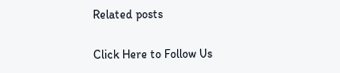Related posts

Click Here to Follow Us